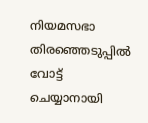നിയമസഭാ തിരഞ്ഞെടുപ്പില്‍ വോട്ട് ചെയ്യാനായി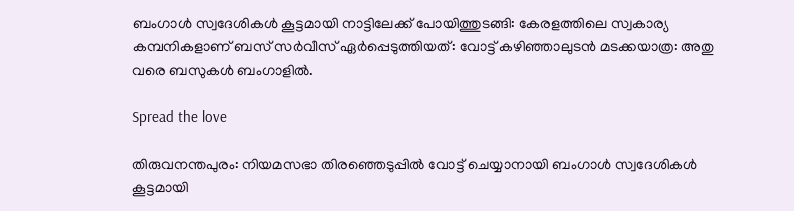ബംഗാള്‍ സ്വദേശികള്‍ കൂട്ടമായി നാട്ടിലേക്ക് പോയിത്തുടങ്ങി: കേരളത്തിലെ സ്വകാര്യ കമ്പനികളാണ് ബസ് സർവീസ് ഏർപ്പെടുത്തിയത്: വോട്ട് കഴിഞ്ഞാലുടൻ മടക്കയാത്ര: അതു വരെ ബസുകൾ ബംഗാളിൽ.

Spread the love

തിരുവനന്തപുരം: നിയമസഭാ തിരഞ്ഞെടുപ്പില്‍ വോട്ട് ചെയ്യാനായി ബംഗാള്‍ സ്വദേശികള്‍ കൂട്ടമായി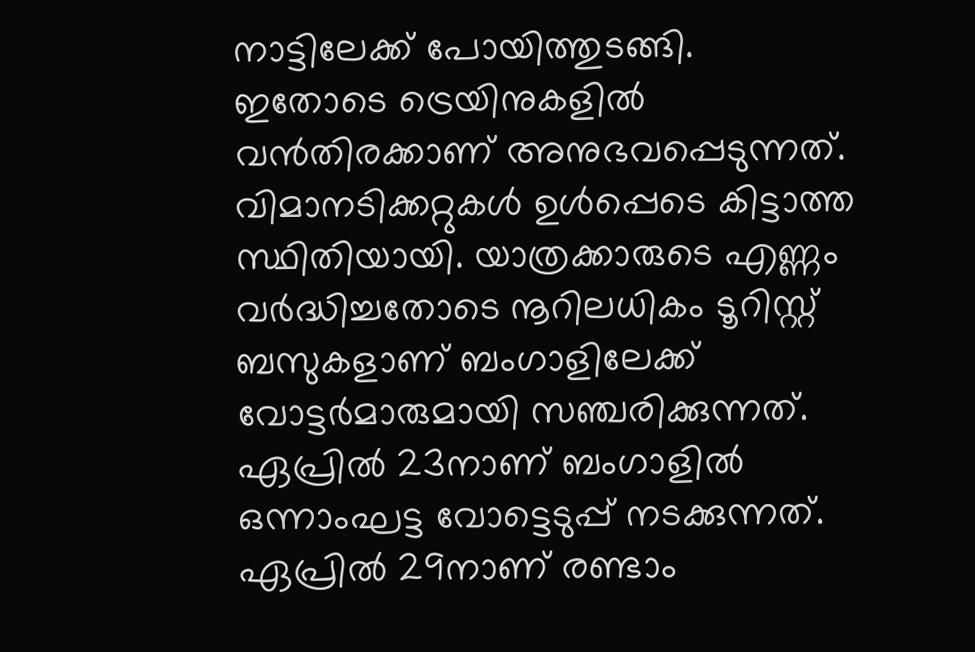നാട്ടിലേക്ക് പോയിത്തുടങ്ങി.
ഇതോടെ ട്രെയിനുകളില്‍ വൻതിരക്കാണ് അനുഭവപ്പെടുന്നത്. വിമാനടിക്കറ്റുകള്‍ ഉള്‍പ്പെടെ കിട്ടാത്ത സ്ഥിതിയായി. യാത്രക്കാരുടെ എണ്ണം വർദ്ധിച്ചതോടെ നൂറിലധികം ടൂറിസ്റ്റ് ബസുകളാണ് ബംഗാളിലേക്ക് വോട്ടർമാരുമായി സഞ്ചരിക്കുന്നത്. ഏപ്രില്‍ 23നാണ് ബംഗാളില്‍ ഒന്നാംഘട്ട വോട്ടെടുപ്പ് നടക്കുന്നത്. ഏപ്രില്‍ 29നാണ് രണ്ടാം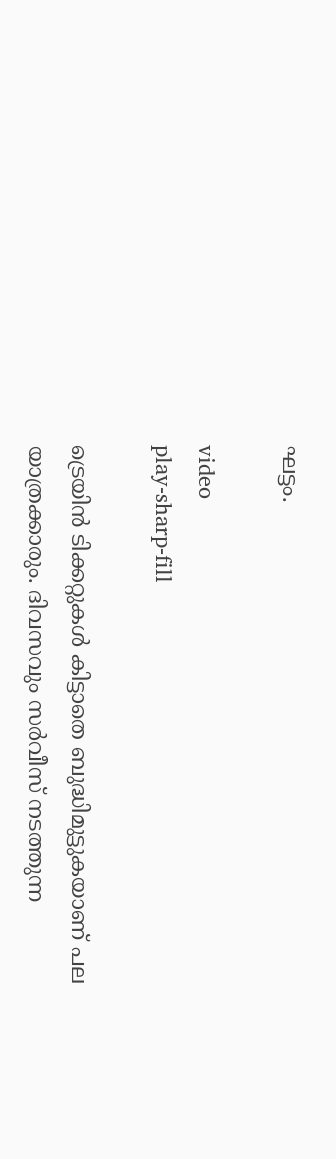ഘട്ടം.

video
play-sharp-fill

ട്രെയിൻ ടിക്കറ്റുകള്‍ കിട്ടാതെ ബുദ്ധിമുട്ടുകയാണ് പല യാത്രക്കാരും. ദിവസവും സർവീസ് നടത്തുന്ന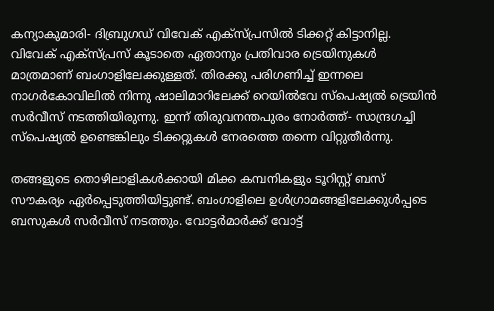കന്യാകുമാരി- ദിബ്രുഗഡ് വിവേക് എക്‌സ്‌പ്രസില്‍ ടിക്കറ്റ് കിട്ടാനില്ല. വിവേക് എക്‌സ്‌പ്രസ് കൂടാതെ ഏതാനും പ്രതിവാര ട്രെയിനുകള്‍ മാത്രമാണ് ബംഗാളിലേക്കുള്ളത്. തിരക്കു പരിഗണിച്ച്‌ ഇന്നലെ നാഗർകോവിലില്‍ നിന്നു ഷാലിമാറിലേക്ക് റെയില്‍വേ സ്‌പെഷ്യല്‍ ട്രെയിൻ സർവീസ് നടത്തിയിരുന്നു. ഇന്ന് തിരുവനന്തപുരം നോർത്ത്- സാന്ദ്രഗച്ചി സ്‌പെഷ്യല്‍ ഉണ്ടെങ്കിലും ടിക്കറ്റുകള്‍ നേരത്തെ തന്നെ വിറ്റുതീർന്നു.

തങ്ങളുടെ തൊഴിലാളികള്‍ക്കായി മിക്ക കമ്പനികളും ടൂറിസ്റ്റ് ബസ് സൗകര്യം ഏർപ്പെടുത്തിയിട്ടുണ്ട്. ബംഗാളിലെ ഉള്‍ഗ്രാമങ്ങളിലേക്കുള്‍പ്പടെ ബസുകള്‍ സർവീസ് നടത്തും. വോട്ടർമാർക്ക് വോട്ട്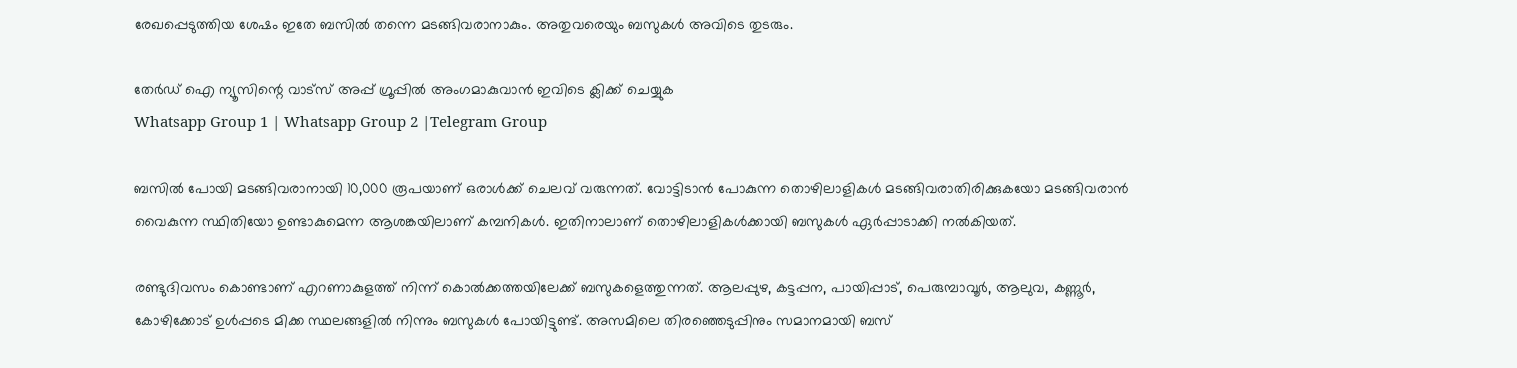രേഖപ്പെടുത്തിയ ശേഷം ഇതേ ബസില്‍ തന്നെ മടങ്ങിവരാനാകും. അതുവരെയും ബസുകള്‍ അവിടെ തുടരും.

തേർഡ് ഐ ന്യൂസിന്റെ വാട്സ് അപ്പ് ഗ്രൂപ്പിൽ അംഗമാകുവാൻ ഇവിടെ ക്ലിക്ക് ചെയ്യുക
Whatsapp Group 1 | Whatsapp Group 2 |Telegram Group

ബസില്‍ പോയി മടങ്ങിവരാനായി 10,000 രൂപയാണ് ഒരാള്‍ക്ക് ചെലവ് വരുന്നത്. വോട്ടിടാൻ പോകുന്ന തൊഴിലാളികള്‍ മടങ്ങിവരാതിരിക്കുകയോ മടങ്ങിവരാൻ വൈകുന്ന സ്ഥിതിയോ ഉണ്ടാകുമെന്ന ആശങ്കയിലാണ് കമ്പനികള്‍. ഇതിനാലാണ് തൊഴിലാളികള്‍ക്കായി ബസുകള്‍ ഏർപ്പാടാക്കി നല്‍കിയത്.

രണ്ടുദിവസം കൊണ്ടാണ് എറണാകുളത്ത് നിന്ന് കൊല്‍ക്കത്തയിലേക്ക് ബസുകളെത്തുന്നത്. ആലപ്പുഴ, കട്ടപ്പന, പായിപ്പാട്, പെരുമ്പാവൂർ, ആലുവ, കണ്ണൂർ, കോഴിക്കോട് ഉള്‍പ്പടെ മിക്ക സ്ഥലങ്ങളില്‍ നിന്നും ബസുകള്‍ പോയിട്ടുണ്ട്. അസമിലെ തിരഞ്ഞെടുപ്പിനും സമാനമായി ബസ്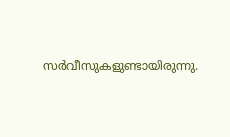സർവീസുകളുണ്ടായിരുന്നു.